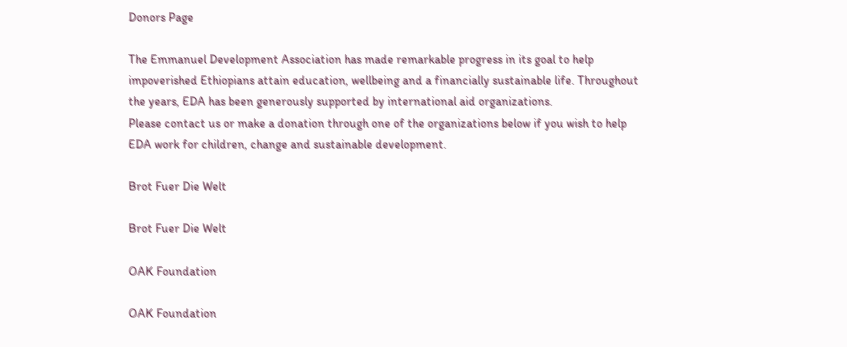Donors Page

The Emmanuel Development Association has made remarkable progress in its goal to help impoverished Ethiopians attain education, wellbeing and a financially sustainable life. Throughout the years, EDA has been generously supported by international aid organizations.
Please contact us or make a donation through one of the organizations below if you wish to help EDA work for children, change and sustainable development.

Brot Fuer Die Welt

Brot Fuer Die Welt

OAK Foundation

OAK Foundation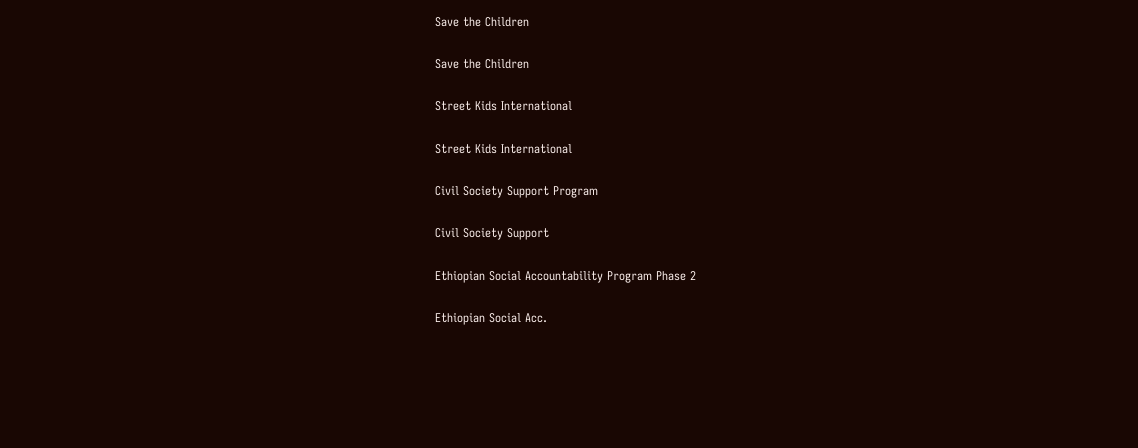Save the Children

Save the Children

Street Kids International

Street Kids International

Civil Society Support Program

Civil Society Support

Ethiopian Social Accountability Program Phase 2

Ethiopian Social Acc.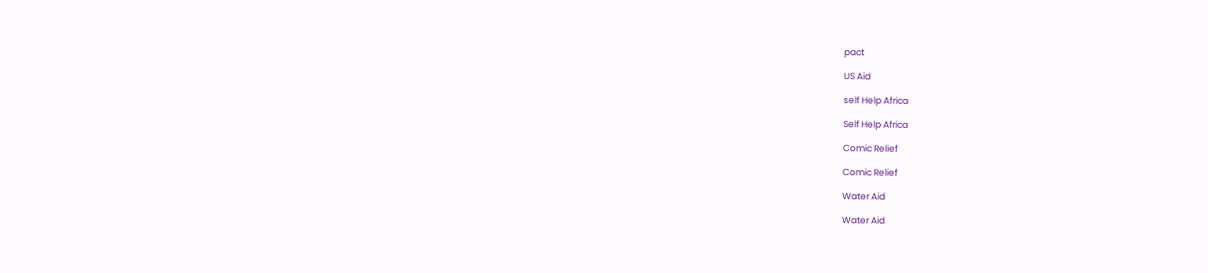pact

US Aid

self Help Africa

Self Help Africa

Comic Relief

Comic Relief

Water Aid

Water Aid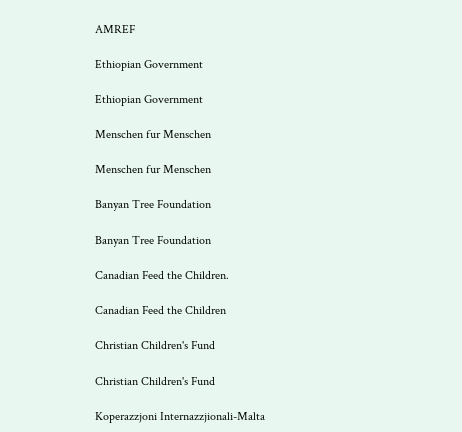AMREF

Ethiopian Government

Ethiopian Government

Menschen fur Menschen

Menschen fur Menschen

Banyan Tree Foundation

Banyan Tree Foundation

Canadian Feed the Children.

Canadian Feed the Children

Christian Children's Fund

Christian Children's Fund

Koperazzjoni Internazzjionali-Malta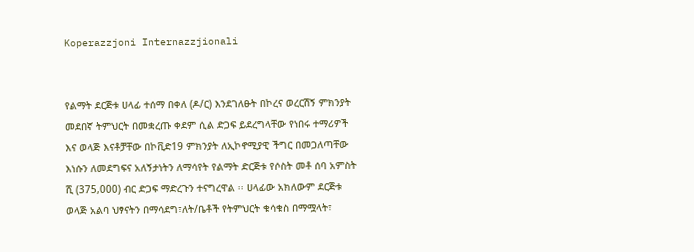Koperazzjoni Internazzjionali


የልማት ደርጅቱ ሀላፊ ተሰማ በቀለ (ዶ/ር) እንደገለፁት በኮረና ወረርሽኝ ምክንያት መደበኛ ትምህርት በመቋረጡ ቀደም ሲል ድጋፍ ይደረግላቸው የነበሩ ተማሪዎች እና ወላጅ እናቶቻቸው በኮቪድ19 ምክንያት ለኢኮኖሚያዊ ችግር በመጋለጣቸው እነሱን ለመደግፍና አለኝታነትን ለማሳየት የልማት ድርጅቱ የሶስት መቶ ሰባ አምስት ሺ (375,000) ብር ድጋፍ ማድረጉን ተናግረዋል ፡፡ ሀላፊው አክለውም ደርጅቱ ወላጅ አልባ ህፃናትን በማሳደግ፣ለት/ቤቶች የትምህርት ቁሳቁስ በማሟላት፣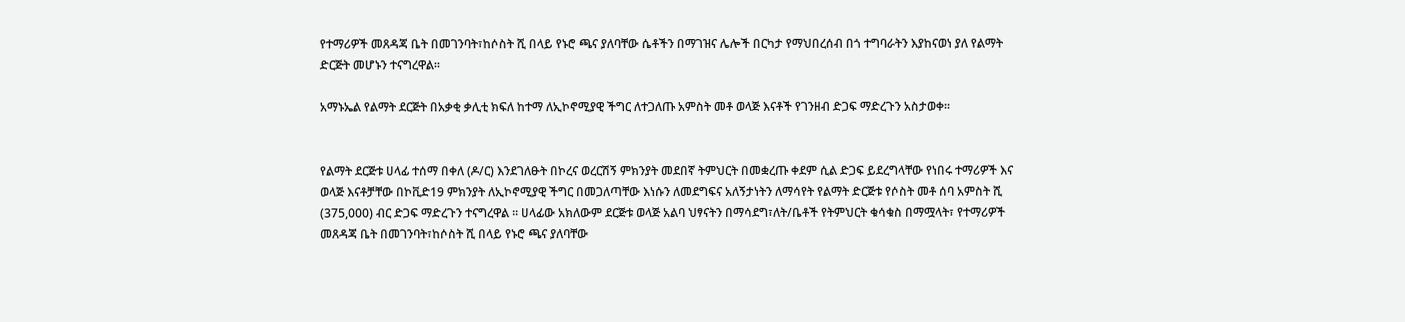የተማሪዎች መጸዳጃ ቤት በመገንባት፣ከሶስት ሺ በላይ የኑሮ ጫና ያለባቸው ሴቶችን በማገዝና ሌሎች በርካታ የማህበረሰብ በጎ ተግባራትን እያከናወነ ያለ የልማት ድርጅት መሆኑን ተናግረዋል፡፡

አማኑኤል የልማት ደርጅት በአቃቂ ቃሊቲ ክፍለ ከተማ ለኢኮኖሚያዊ ችግር ለተጋለጡ አምስት መቶ ወላጅ እናቶች የገንዘብ ድጋፍ ማድረጉን አስታወቀ፡፡


የልማት ደርጅቱ ሀላፊ ተሰማ በቀለ (ዶ/ር) እንደገለፁት በኮረና ወረርሽኝ ምክንያት መደበኛ ትምህርት በመቋረጡ ቀደም ሲል ድጋፍ ይደረግላቸው የነበሩ ተማሪዎች እና ወላጅ እናቶቻቸው በኮቪድ19 ምክንያት ለኢኮኖሚያዊ ችግር በመጋለጣቸው እነሱን ለመደግፍና አለኝታነትን ለማሳየት የልማት ድርጅቱ የሶስት መቶ ሰባ አምስት ሺ (375,000) ብር ድጋፍ ማድረጉን ተናግረዋል ፡፡ ሀላፊው አክለውም ደርጅቱ ወላጅ አልባ ህፃናትን በማሳደግ፣ለት/ቤቶች የትምህርት ቁሳቁስ በማሟላት፣ የተማሪዎች መጸዳጃ ቤት በመገንባት፣ከሶስት ሺ በላይ የኑሮ ጫና ያለባቸው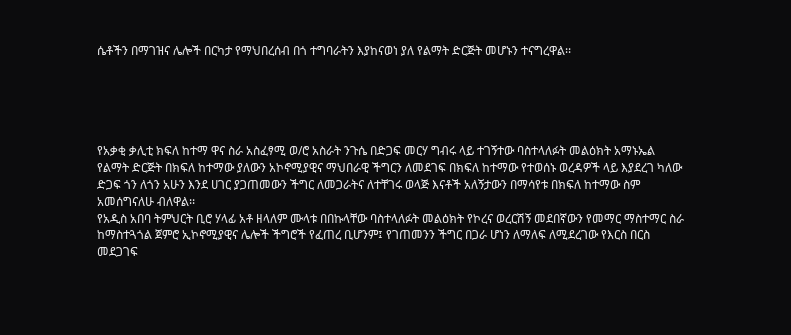ሴቶችን በማገዝና ሌሎች በርካታ የማህበረሰብ በጎ ተግባራትን እያከናወነ ያለ የልማት ድርጅት መሆኑን ተናግረዋል፡፡





የአቃቂ ቃሊቲ ክፍለ ከተማ ዋና ስራ አስፈፃሚ ወ/ሮ አስራት ንጉሴ በድጋፍ መርሃ ግብሩ ላይ ተገኝተው ባስተላለፉት መልዕክት አማኑኤል የልማት ድርጅት በክፍለ ከተማው ያለውን አኮኖሚያዊና ማህበራዊ ችግርን ለመደገፍ በክፍለ ከተማው የተወሰኑ ወረዳዎች ላይ እያደረገ ካለው ድጋፍ ጎን ለጎን አሁን እንደ ሀገር ያጋጠመውን ችግር ለመጋራትና ለተቸገሩ ወላጅ እናቶች አለኝታውን በማሳየቱ በክፍለ ከተማው ስም አመሰግናለሁ ብለዋል፡፡
የአዲስ አበባ ትምህርት ቢሮ ሃላፊ አቶ ዘላለም ሙላቱ በበኩላቸው ባስተላለፉት መልዕክት የኮረና ወረርሽኝ መደበኛውን የመማር ማስተማር ስራ ከማስተጓጎል ጀምሮ ኢኮኖሚያዊና ሌሎች ችግሮች የፈጠረ ቢሆንም፤ የገጠመንን ችግር በጋራ ሆነን ለማለፍ ለሚደረገው የእርስ በርስ መደጋገፍ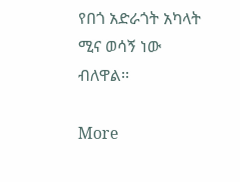የበጎ አድራጎት አካላት ሚና ወሳኝ ነው ብለዋል፡፡

More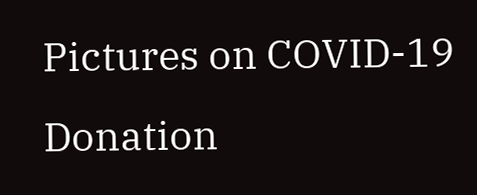Pictures on COVID-19 Donation